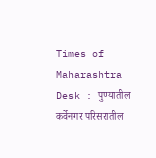Times of Maharashtra Desk : पुण्यातील कर्वेनगर परिसरातील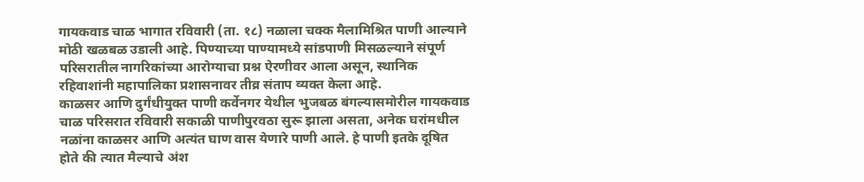गायकवाड चाळ भागात रविवारी (ता. १८) नळाला चक्क मैलामिश्रित पाणी आल्याने मोठी खळबळ उडाली आहे. पिण्याच्या पाण्यामध्ये सांडपाणी मिसळल्याने संपूर्ण परिसरातील नागरिकांच्या आरोग्याचा प्रश्न ऐरणीवर आला असून, स्थानिक रहिवाशांनी महापालिका प्रशासनावर तीव्र संताप व्यक्त केला आहे.
काळसर आणि दुर्गंधीयुक्त पाणी कर्वेनगर येथील भुजबळ बंगल्यासमोरील गायकवाड चाळ परिसरात रविवारी सकाळी पाणीपुरवठा सुरू झाला असता, अनेक घरांमधील नळांना काळसर आणि अत्यंत घाण वास येणारे पाणी आले. हे पाणी इतके दूषित होते की त्यात मैल्याचे अंश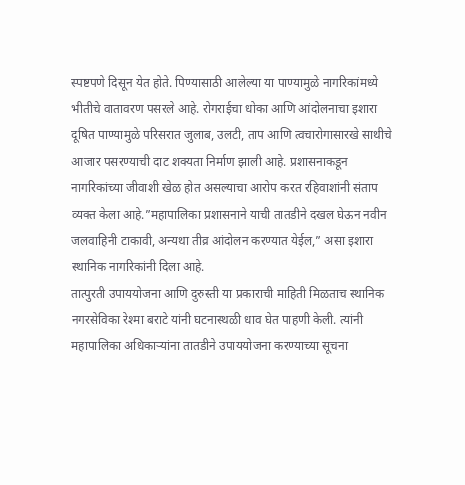स्पष्टपणे दिसून येत होते. पिण्यासाठी आलेल्या या पाण्यामुळे नागरिकांमध्ये भीतीचे वातावरण पसरले आहे. रोगराईचा धोका आणि आंदोलनाचा इशारा दूषित पाण्यामुळे परिसरात जुलाब, उलटी, ताप आणि त्वचारोगासारखे साथीचे आजार पसरण्याची दाट शक्यता निर्माण झाली आहे. प्रशासनाकडून नागरिकांच्या जीवाशी खेळ होत असल्याचा आरोप करत रहिवाशांनी संताप व्यक्त केला आहे.”महापालिका प्रशासनाने याची तातडीने दखल घेऊन नवीन जलवाहिनी टाकावी, अन्यथा तीव्र आंदोलन करण्यात येईल,” असा इशारा स्थानिक नागरिकांनी दिला आहे.
तात्पुरती उपाययोजना आणि दुरुस्ती या प्रकाराची माहिती मिळताच स्थानिक नगरसेविका रेश्मा बराटे यांनी घटनास्थळी धाव घेत पाहणी केली. त्यांनी महापालिका अधिकाऱ्यांना तातडीने उपाययोजना करण्याच्या सूचना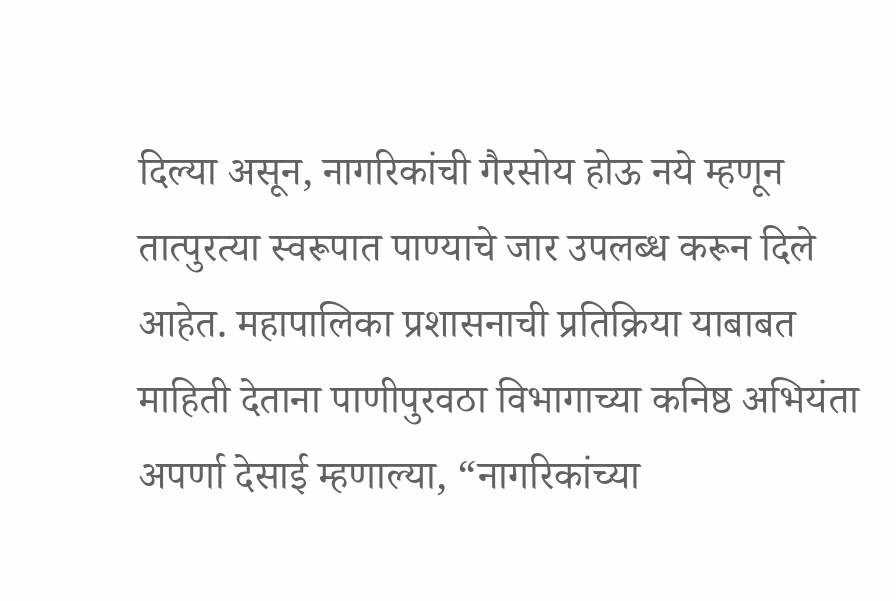दिल्या असून, नागरिकांची गैरसोय होऊ नये म्हणून तात्पुरत्या स्वरूपात पाण्याचे जार उपलब्ध करून दिले आहेत. महापालिका प्रशासनाची प्रतिक्रिया याबाबत माहिती देताना पाणीपुरवठा विभागाच्या कनिष्ठ अभियंता अपर्णा देसाई म्हणाल्या, “नागरिकांच्या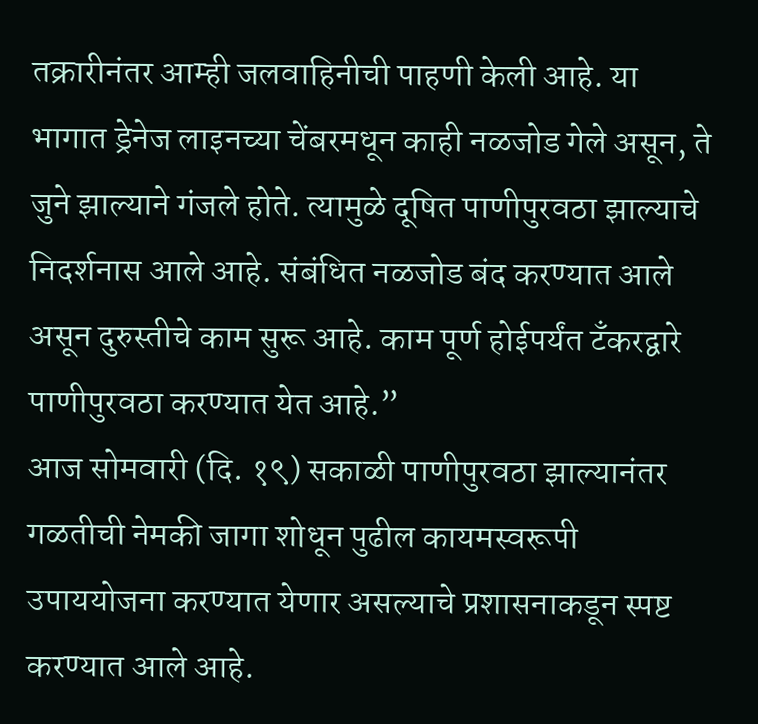तक्रारीनंतर आम्ही जलवाहिनीची पाहणी केली आहे. या भागात ड्रेनेज लाइनच्या चेंबरमधून काही नळजोड गेले असून, ते जुने झाल्याने गंजले होते. त्यामुळे दूषित पाणीपुरवठा झाल्याचे निदर्शनास आले आहे. संबंधित नळजोड बंद करण्यात आले असून दुरुस्तीचे काम सुरू आहे. काम पूर्ण होईपर्यंत टँकरद्वारे पाणीपुरवठा करण्यात येत आहे.”
आज सोमवारी (दि. १९) सकाळी पाणीपुरवठा झाल्यानंतर गळतीची नेमकी जागा शोधून पुढील कायमस्वरूपी उपाययोजना करण्यात येणार असल्याचे प्रशासनाकडून स्पष्ट करण्यात आले आहे.